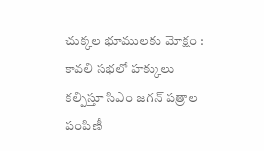చుక్కల భూములకు మోక్షం : కావలి సభలో హక్కులు కల్పిస్తూ సిఎం జగన్ పత్రాల పంపిణీ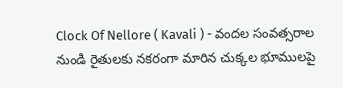Clock Of Nellore ( Kavali ) - వందల సంవత్సరాల నుండి రైతులకు నకరంగా మారిన చుక్కల భూములపై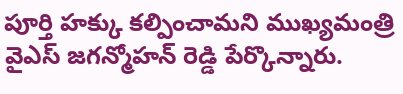పూర్తి హక్కు కల్పించామని ముఖ్యమంత్రి వైఎస్ జగన్మోహన్ రెడ్డి పేర్కొన్నారు.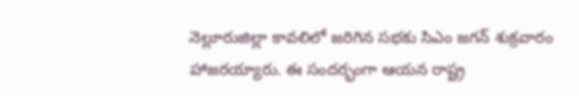నెల్లూరుజిల్లా కావలిలో జరిగిన సభకు సిఎం జగన్ శుక్రవారం హాజరయ్యారు. ఈ సందర్భంగా ఆయన రాష్ట్ర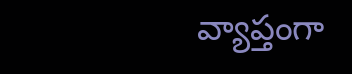వ్యాప్తంగా